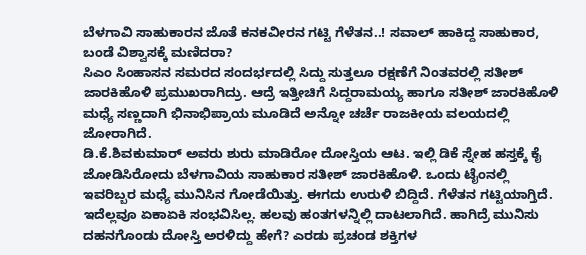ಬೆಳಗಾವಿ ಸಾಹುಕಾರನ ಜೊತೆ ಕನಕವೀರನ ಗಟ್ಟಿ ಗೆಳೆತನ..! ಸವಾಲ್ ಹಾಕಿದ್ದ ಸಾಹುಕಾರ, ಬಂಡೆ ವಿಶ್ವಾಸಕ್ಕೆ ಮಣಿದರಾ?
ಸಿಎಂ ಸಿಂಹಾಸನ ಸಮರದ ಸಂದರ್ಭದಲ್ಲಿ ಸಿದ್ದು ಸುತ್ತಲೂ ರಕ್ಷಣೆಗೆ ನಿಂತವರಲ್ಲಿ ಸತೀಶ್ ಜಾರಕಿಹೊಳಿ ಪ್ರಮುಖರಾಗಿದ್ರು. ಆದ್ರೆ ಇತ್ತೀಚಿಗೆ ಸಿದ್ದರಾಮಯ್ಯ ಹಾಗೂ ಸತೀಶ್ ಜಾರಕಿಹೊಳಿ ಮಧ್ಯೆ ಸಣ್ಣದಾಗಿ ಭಿನಾಭಿಪ್ರಾಯ ಮೂಡಿದೆ ಅನ್ನೋ ಚರ್ಚೆ ರಾಜಕೀಯ ವಲಯದಲ್ಲಿ ಜೋರಾಗಿದೆ.
ಡಿ.ಕೆ.ಶಿವಕುಮಾರ್ ಅವರು ಶುರು ಮಾಡಿರೋ ದೋಸ್ತಿಯ ಆಟ. ಇಲ್ಲಿ ಡಿಕೆ ಸ್ನೇಹ ಹಸ್ತಕ್ಕೆ ಕೈ ಜೋಡಿಸಿರೋದು ಬೆಳಗಾವಿಯ ಸಾಹುಕಾರ ಸತೀಶ್ ಜಾರಕಿಹೊಳಿ. ಒಂದು ಟೈಂನಲ್ಲಿ ಇವರಿಬ್ಬರ ಮಧ್ಯೆ ಮುನಿಸಿನ ಗೋಡೆಯಿತ್ತು. ಈಗದು ಉರುಳಿ ಬಿದ್ದಿದೆ. ಗೆಳೆತನ ಗಟ್ಟಿಯಾಗ್ತಿದೆ. ಇದೆಲ್ಲವೂ ಏಕಾಏಕಿ ಸಂಭವಿಸಿಲ್ಲ. ಹಲವು ಹಂತಗಳನ್ನಿಲ್ಲಿ ದಾಟಲಾಗಿದೆ. ಹಾಗಿದ್ರೆ ಮುನಿಸು ದಹನಗೊಂಡು ದೋಸ್ತಿ ಅರಳಿದ್ದು ಹೇಗೆ? ಎರಡು ಪ್ರಚಂಡ ಶಕ್ತಿಗಳ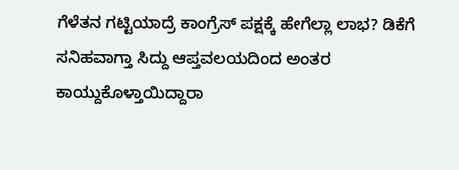ಗೆಳೆತನ ಗಟ್ಟಿಯಾದ್ರೆ ಕಾಂಗ್ರೆಸ್ ಪಕ್ಷಕ್ಕೆ ಹೇಗೆಲ್ಲಾ ಲಾಭ? ಡಿಕೆಗೆ ಸನಿಹವಾಗ್ತಾ ಸಿದ್ದು ಆಪ್ತವಲಯದಿಂದ ಅಂತರ ಕಾಯ್ದುಕೊಳ್ತಾಯಿದ್ದಾರಾ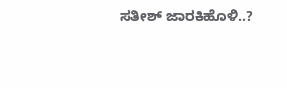ಸತೀಶ್ ಜಾರಕಿಹೊಳಿ..?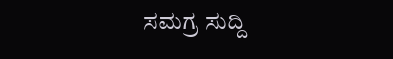ಸಮಗ್ರ ಸುದ್ದಿ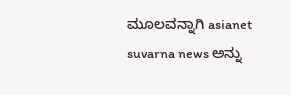ಮೂಲವನ್ನಾಗಿ asianet suvarna news ಅನ್ನು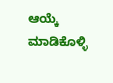ಆಯ್ಕೆ ಮಾಡಿಕೊಳ್ಳಿ